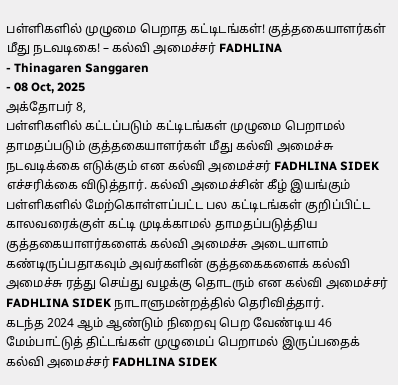பள்ளிகளில் முழுமை பெறாத கட்டிடங்கள்! குத்தகையாளர்கள் மீது நடவடிகை! – கல்வி அமைச்சர் FADHLINA
- Thinagaren Sanggaren
- 08 Oct, 2025
அக்தோபர் 8,
பள்ளிகளில் கட்டப்படும் கட்டிடங்கள் முழுமை பெறாமல் தாமதப்படும் குத்தகையாளர்கள் மீது கல்வி அமைச்சு நடவடிக்கை எடுக்கும் என கல்வி அமைச்சர் FADHLINA SIDEK எச்சரிக்கை விடுத்தார். கல்வி அமைச்சின் கீழ் இயங்கும் பள்ளிகளில் மேற்கொள்ளப்பட்ட பல கட்டிடங்கள் குறிப்பிட்ட காலவரைக்குள் கட்டி முடிக்காமல் தாமதப்படுத்திய குத்தகையாளர்களைக் கல்வி அமைச்சு அடையாளம் கண்டிருப்பதாகவும் அவர்களின் குத்தகைகளைக் கல்வி அமைச்சு ரத்து செய்து வழக்கு தொடரும் என கல்வி அமைச்சர் FADHLINA SIDEK நாடாளுமன்றத்தில் தெரிவித்தார்.
கடந்த 2024 ஆம் ஆண்டும் நிறைவு பெற வேண்டிய 46 மேம்பாட்டுத் திட்டங்கள் முழுமைப் பெறாமல் இருப்பதைக் கல்வி அமைச்சர் FADHLINA SIDEK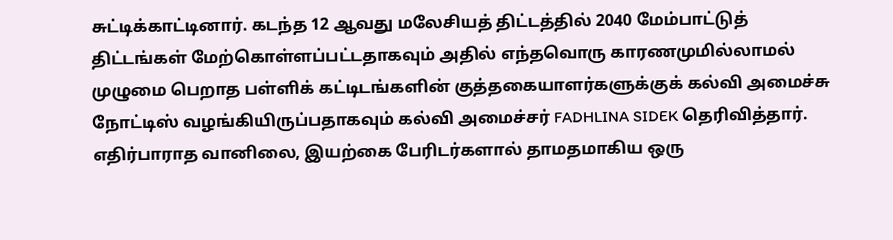சுட்டிக்காட்டினார். கடந்த 12 ஆவது மலேசியத் திட்டத்தில் 2040 மேம்பாட்டுத் திட்டங்கள் மேற்கொள்ளப்பட்டதாகவும் அதில் எந்தவொரு காரணமுமில்லாமல் முழுமை பெறாத பள்ளிக் கட்டிடங்களின் குத்தகையாளர்களுக்குக் கல்வி அமைச்சு நோட்டிஸ் வழங்கியிருப்பதாகவும் கல்வி அமைச்சர் FADHLINA SIDEK தெரிவித்தார். எதிர்பாராத வானிலை, இயற்கை பேரிடர்களால் தாமதமாகிய ஒரு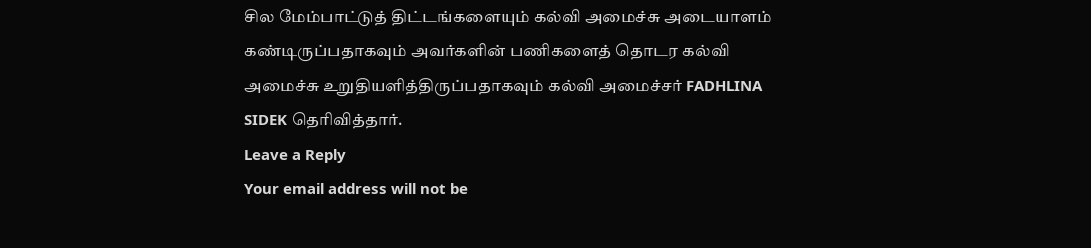சில மேம்பாட்டுத் திட்டங்களையும் கல்வி அமைச்சு அடையாளம் கண்டிருப்பதாகவும் அவர்களின் பணிகளைத் தொடர கல்வி அமைச்சு உறுதியளித்திருப்பதாகவும் கல்வி அமைச்சர் FADHLINA SIDEK தெரிவித்தார்.
Leave a Reply
Your email address will not be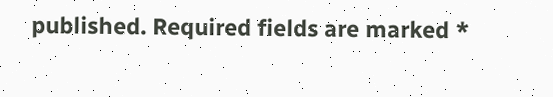published. Required fields are marked *